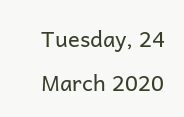Tuesday, 24 March 2020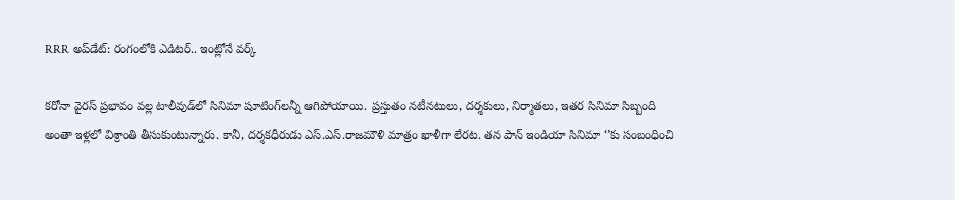RRR అప్‌డేట్: రంగంలోకి ఎడిటర్‌.. ఇంట్లోనే వర్క్

కరోనా వైరస్ ప్రభావం వల్ల టాలీవుడ్‌లో సినిమా షూటింగ్‌లన్నీ ఆగిపోయాయి. ప్రస్తుతం నటీనటులు, దర్శకులు, నిర్మాతలు, ఇతర సినిమా సిబ్బంది అంతా ఇళ్లలో విశ్రాంతి తీసుకుంటున్నారు. కానీ, దర్శకధీరుడు ఎస్.ఎస్.రాజమౌళి మాత్రం ఖాళీగా లేరట. తన పాన్ ఇండియా సినిమా ‘’కు సంబంధించి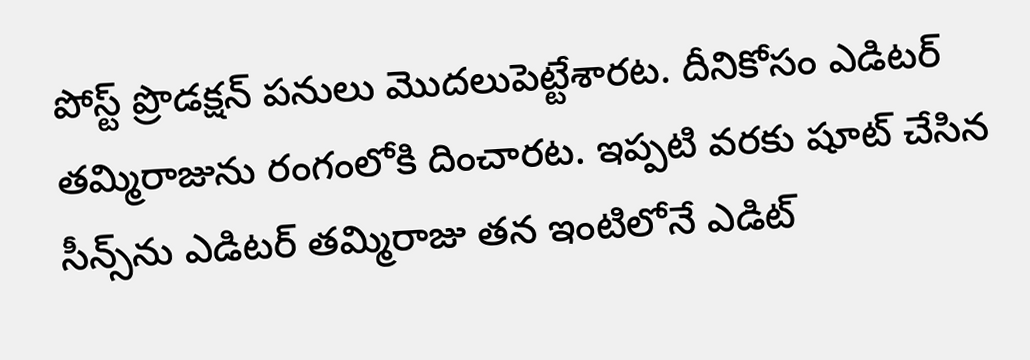పోస్ట్ ప్రొడక్షన్ పనులు మొదలుపెట్టేశారట. దీనికోసం ఎడిటర్ తమ్మిరాజును రంగంలోకి దించారట. ఇప్పటి వరకు షూట్ చేసిన సీన్స్‌ను ఎడిటర్ తమ్మిరాజు తన ఇంటిలోనే ఎడిట్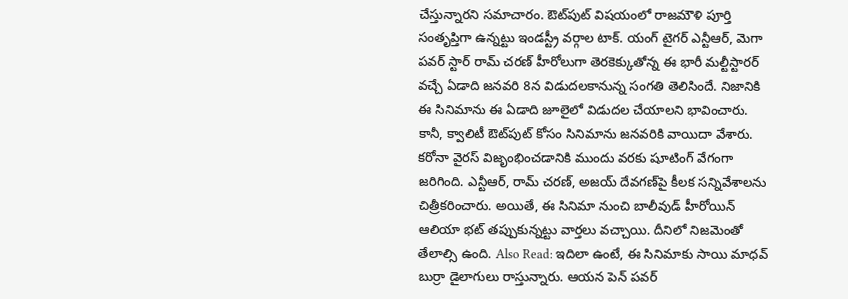చేస్తున్నారని సమాచారం. ఔట్‌పుట్ విషయంలో రాజమౌళి పూర్తి సంతృప్తిగా ఉన్నట్టు ఇండస్ట్రీ వర్గాల టాక్. యంగ్ టైగర్ ఎన్టీఆర్, మెగా పవర్ స్టార్ రామ్ చరణ్ హీరోలుగా తెరకెక్కుతోన్న ఈ భారీ మల్టీస్టారర్ వచ్చే ఏడాది జనవరి 8న విడుదలకానున్న సంగతి తెలిసిందే. నిజానికి ఈ సినిమాను ఈ ఏడాది జూలైలో విడుదల చేయాలని భావించారు. కానీ, క్వాలిటీ ఔట్‌పుట్ కోసం సినిమాను జనవరికి వాయిదా వేశారు. కరోనా వైరస్ విజృంభించడానికి ముందు వరకు షూటింగ్ వేగంగా జరిగింది. ఎన్టీఆర్, రామ్ చరణ్, అజయ్ దేవగణ్‌పై కీలక సన్నివేశాలను చిత్రీకరించారు. అయితే, ఈ సినిమా నుంచి బాలీవుడ్ హీరోయిన్ ఆలియా భట్ తప్పుకున్నట్టు వార్తలు వచ్చాయి. దీనిలో నిజమెంతో తేలాల్సి ఉంది. Also Read: ఇదిలా ఉంటే, ఈ సినిమాకు సాయి మాధవ్ బుర్రా డైలాగులు రాస్తున్నారు. ఆయన పెన్ పవర్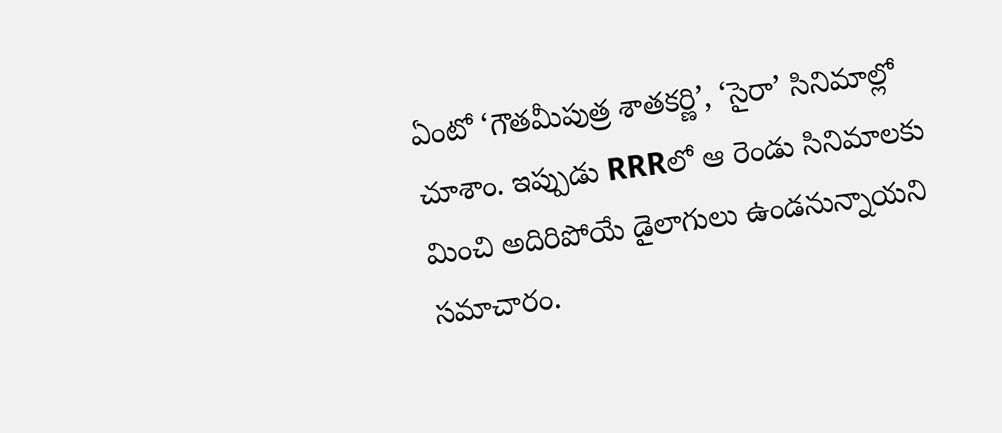ఏంటో ‘గౌతమీపుత్ర శాతకర్ణి’, ‘సైరా’ సినిమాల్లో చూశాం. ఇప్పుడు RRRలో ఆ రెండు సినిమాలకు మించి అదిరిపోయే డైలాగులు ఉండనున్నాయని సమాచారం.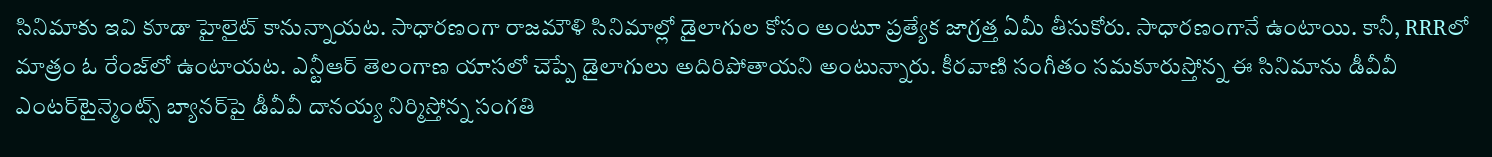సినిమాకు ఇవి కూడా హైలైట్ కానున్నాయట. సాధారణంగా రాజమౌళి సినిమాల్లో డైలాగుల కోసం అంటూ ప్రత్యేక జాగ్రత్త ఏమీ తీసుకోరు. సాధారణంగానే ఉంటాయి. కానీ, RRRలో మాత్రం ఓ రేంజ్‌లో ఉంటాయట. ఎన్టీఆర్ తెలంగాణ యాసలో చెప్పే డైలాగులు అదిరిపోతాయని అంటున్నారు. కీరవాణి సంగీతం సమకూరుస్తోన్న ఈ సినిమాను డీవీవీ ఎంటర్‌టైన్మెంట్స్ బ్యానర్‌పై డీవీవీ దానయ్య నిర్మిస్తోన్న సంగతి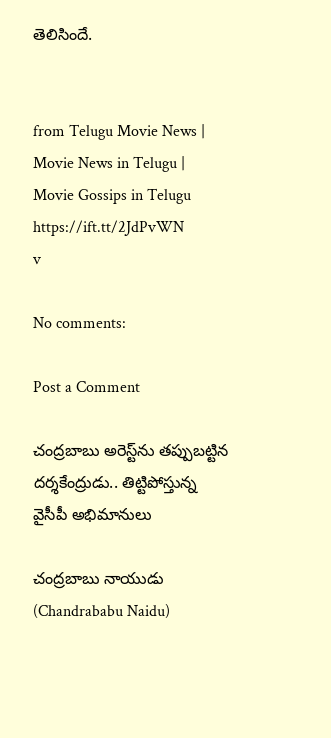తెలిసిందే.


from Telugu Movie News | Movie News in Telugu | Movie Gossips in Telugu https://ift.tt/2JdPvWN
v

No comments:

Post a Comment

చంద్రబాబు అరెస్ట్‌ను తప్పుబట్టిన దర్శకేంద్రుడు.. తిట్టిపోస్తున్న వైసీపీ అభిమానులు

చంద్రబాబు నాయుడు (Chandrababu Naidu)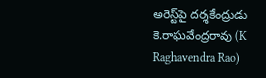అరెస్ట్‌పై దర్శకేంద్రుడు కె.రాఘవేంద్రరావు (K Raghavendra Rao)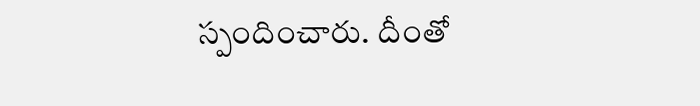స్పందించారు. దీంతో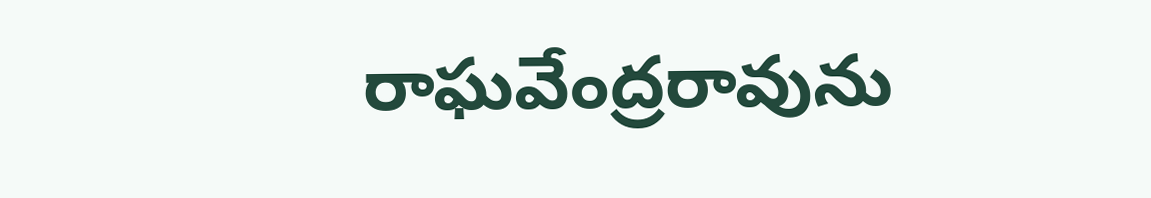రాఘవేంద్రరావును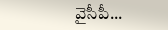వైసీపీ...